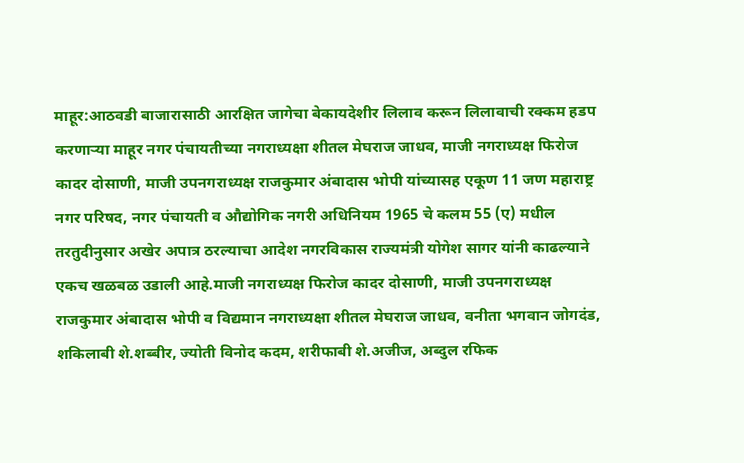माहूर:आठवडी बाजारासाठी आरक्षित जागेचा बेकायदेशीर लिलाव करून लिलावाची रक्कम हडप करणाऱ्या माहूर नगर पंचायतीच्या नगराध्यक्षा शीतल मेघराज जाधव, माजी नगराध्यक्ष फिरोज कादर दोसाणी, माजी उपनगराध्यक्ष राजकुमार अंबादास भोपी यांच्यासह एकूण 11 जण महाराष्ट्र नगर परिषद, नगर पंचायती व औद्योगिक नगरी अधिनियम 1965 चे कलम 55 (ए) मधील तरतुदीनुसार अखेर अपात्र ठरल्याचा आदेश नगरविकास राज्यमंत्री योगेश सागर यांनी काढल्याने एकच खळबळ उडाली आहे.माजी नगराध्यक्ष फिरोज कादर दोसाणी, माजी उपनगराध्यक्ष राजकुमार अंबादास भोपी व विद्यमान नगराध्यक्षा शीतल मेघराज जाधव, वनीता भगवान जोगदंड, शकिलाबी शे.शब्बीर, ज्योती विनोद कदम, शरीफाबी शे.अजीज, अब्दुल रफिक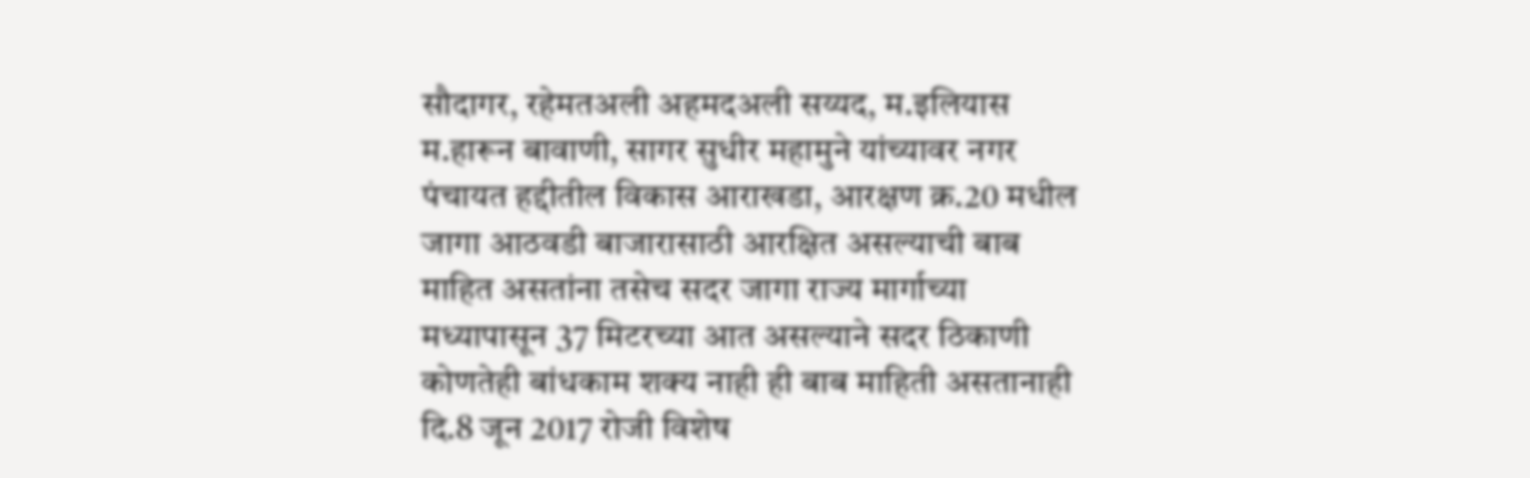सौदागर, रहेमतअली अहमदअली सय्यद, म.इलियास म.हारून बावाणी, सागर सुधीर महामुने यांच्यावर नगर पंचायत हद्दीतील विकास आराखडा, आरक्षण क्र.20 मधील जागा आठवडी बाजारासाठी आरक्षित असल्याची बाब माहित असतांना तसेच सदर जागा राज्य मार्गाच्या मध्यापासून 37 मिटरच्या आत असल्याने सदर ठिकाणी कोणतेही बांधकाम शक्य नाही ही बाब माहिती असतानाही दि.8 जून 2017 रोजी विशेष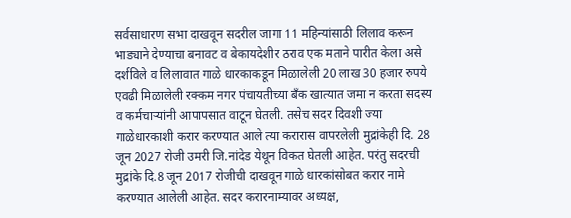सर्वसाधारण सभा दाखवून सदरील जागा 11 महिन्यांसाठी लिलाव करून भाड्याने देण्याचा बनावट व बेकायदेशीर ठराव एक मताने पारीत केला असे दर्शविले व लिलावात गाळे धारकाकडून मिळालेली 20 लाख 30 हजार रुपये एवढी मिळालेली रक्कम नगर पंचायतीच्या बँक खात्यात जमा न करता सदस्य व कर्मचाऱ्यांनी आपापसात वाटून घेतली. तसेच सदर दिवशी ज्या गाळेधारकाशी करार करण्यात आले त्या करारास वापरलेली मुद्रांकेही दि. 28 जून 2027 रोजी उमरी जि.नांदेड येथून विकत घेतली आहेत. परंतु सदरची मुद्रांके दि.8 जून 2017 रोजीची दाखवून गाळे धारकांसोबत करार नामे करण्यात आलेली आहेत. सदर करारनाम्यावर अध्यक्ष,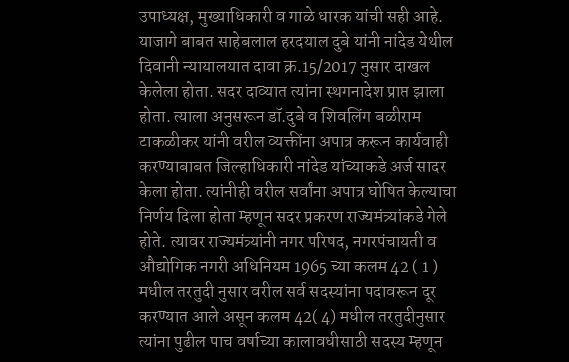उपाध्यक्ष, मुख्याधिकारी व गाळे धारक यांची सही आहे.
याजागे बाबत साहेबलाल हरदयाल दुबे यांनी नांदेड येथील दिवानी न्यायालयात दावा क्र.15/2017 नुसार दाखल केलेला होता. सदर दाव्यात त्यांना स्थगनादेश प्राप्त झाला होता. त्याला अनुसरून डॉ.दुबे व शिवलिंग बळीराम टाकळीकर यांनी वरील व्यक्तींना अपात्र करून कार्यवाही करण्याबाबत जिल्हाधिकारी नांदेड यांच्याकडे अर्ज सादर केला होता. त्यांनीही वरील सर्वांना अपात्र घोषित केल्याचा निर्णय दिला होता म्हणून सदर प्रकरण राज्यमंत्र्यांकडे गेले होते. त्यावर राज्यमंत्र्यांनी नगर परिषद, नगरपंचायती व औद्योगिक नगरी अधिनियम 1965 च्या कलम 42 ( 1 ) मधील तरतुदी नुसार वरील सर्व सदस्यांना पदावरून दूर करण्यात आले असून कलम 42( 4) मधील तरतुदीनुसार त्यांना पुढील पाच वर्षाच्या कालावधीसाठी सदस्य म्हणून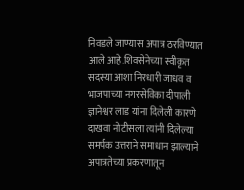निवडले जाण्यास अपात्र ठरविण्यात आले आहे.शिवसेनेच्या स्वीकृत सदस्या आशा निरधारी जाधव व भाजपाच्या नगरसेविका दीपाली ज्ञानेश्वर लाड यांना दिलेली कारणे दाखवा नोटीसला त्यांनी दिलेल्या समर्पक उत्तराने समाधान झाल्याने अपात्रतेच्या प्रकरणातून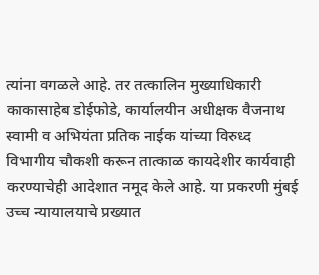त्यांना वगळले आहे. तर तत्कालिन मुख्याधिकारी काकासाहेब डोईफोडे, कार्यालयीन अधीक्षक वैजनाथ स्वामी व अभियंता प्रतिक नाईक यांच्या विरुध्द विभागीय चौकशी करून तात्काळ कायदेशीर कार्यवाही करण्याचेही आदेशात नमूद केले आहे. या प्रकरणी मुंबई उच्च न्यायालयाचे प्रख्यात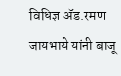विधिज्ञ ॲड.रमण जायभाये यांनी बाजू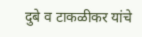दुबे व टाकळीकर यांचे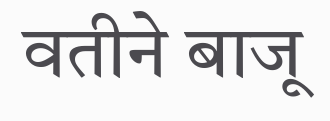वतीने बाजू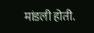मांडली होती.